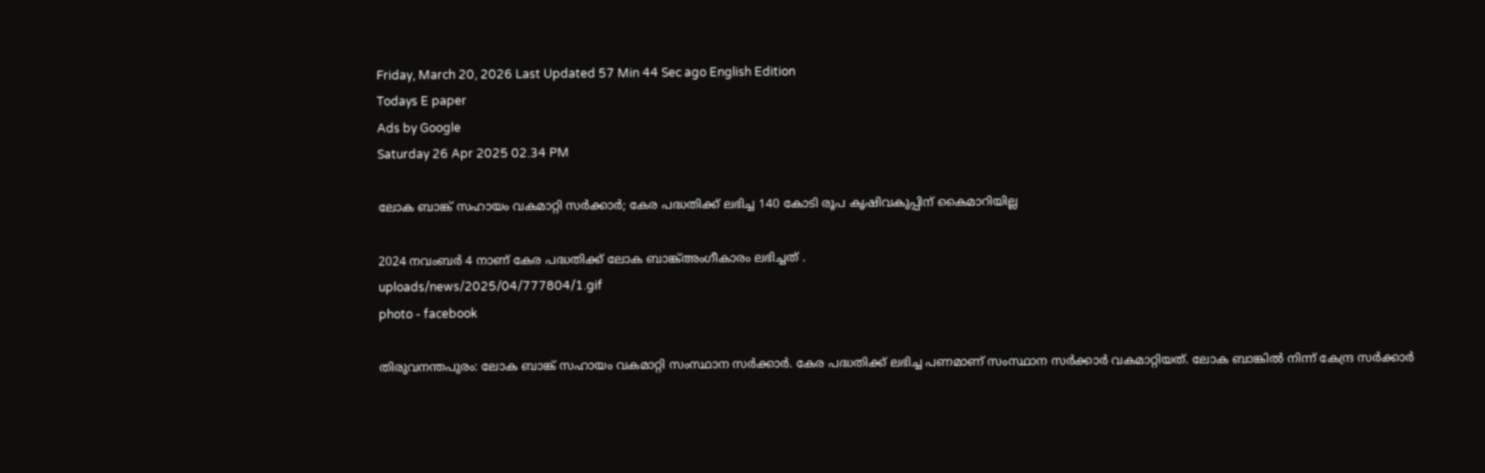Friday, March 20, 2026 Last Updated 57 Min 44 Sec ago English Edition
Todays E paper
Ads by Google
Saturday 26 Apr 2025 02.34 PM

ലോക ബാങ്ക് സഹായം വകമാറ്റി സർക്കാർ; കേര പദ്ധതിക്ക് ലഭിച്ച 140 കോടി രൂപ കൃഷിവകുപ്പിന് കൈമാറിയില്ല

2024 നവംബര്‍ 4 നാണ് കേര പദ്ധതിക്ക് ലോക ബാങ്ക്അംഗീകാരം ലഭിച്ചത് .
uploads/news/2025/04/777804/1.gif
photo - facebook

തിരുവനന്തപുരം: ലോക ബാങ്ക് സഹായം വകമാറ്റി സംസ്ഥാന സർക്കാർ. കേര പദ്ധതിക്ക് ലഭിച്ച പണമാണ് സംസ്ഥാന സർക്കാർ വകമാറ്റിയത്. ലോക ബാങ്കിൽ നിന്ന് കേന്ദ്ര സർക്കാർ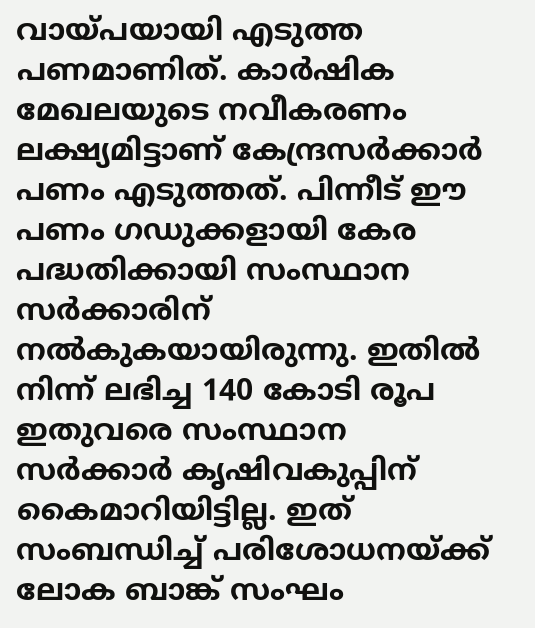വായ്പയായി എടുത്ത പണമാണിത്. കാർഷിക മേഖലയുടെ നവീകരണം ലക്ഷ്യമിട്ടാണ് കേന്ദ്രസർക്കാർ പണം എടുത്തത്. പിന്നീട് ഈ പണം ഗഡുക്കളായി കേര പദ്ധതിക്കായി സംസ്ഥാന സർക്കാരിന് നൽകുകയായിരുന്നു. ഇതിൽ നിന്ന് ലഭിച്ച 140 കോടി രൂപ ഇതുവരെ സംസ്ഥാന സർക്കാർ കൃഷിവകുപ്പിന് കൈമാറിയിട്ടില്ല. ഇത് സംബന്ധിച്ച് പരിശോധനയ്ക്ക് ലോക ബാങ്ക് സംഘം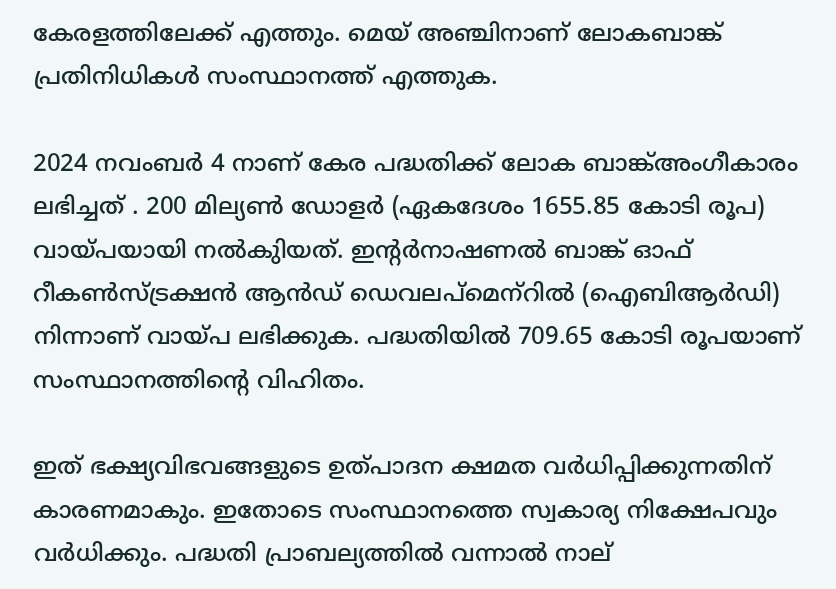കേരളത്തിലേക്ക് എത്തും. മെയ് അഞ്ചിനാണ് ലോകബാങ്ക് പ്രതിനിധികൾ സംസ്ഥാനത്ത് എത്തുക.

2024 നവംബര്‍ 4 നാണ് കേര പദ്ധതിക്ക് ലോക ബാങ്ക്അംഗീകാരം ലഭിച്ചത് . 200 മില്യണ്‍ ഡോളര്‍ (ഏകദേശം 1655.85 കോടി രൂപ) വായ്പയായി നല്‍കുിയത്. ഇന്റര്‍നാഷണല്‍ ബാങ്ക് ഓഫ് റീകണ്‍സ്ട്രക്ഷന്‍ ആന്‍ഡ് ഡെവലപ്മെന്‌റില്‍ (ഐബിആര്‍ഡി) നിന്നാണ് വായ്പ ലഭിക്കുക. പദ്ധതിയില്‍ 709.65 കോടി രൂപയാണ് സംസ്ഥാനത്തിന്റെ വിഹിതം.

ഇത് ഭക്ഷ്യവിഭവങ്ങളുടെ ഉത്പാദന ക്ഷമത വര്‍ധിപ്പിക്കുന്നതിന് കാരണമാകും. ഇതോടെ സംസ്ഥാനത്തെ സ്വകാര്യ നിക്ഷേപവും വര്‍ധിക്കും. പദ്ധതി പ്രാബല്യത്തില്‍ വന്നാൽ നാല്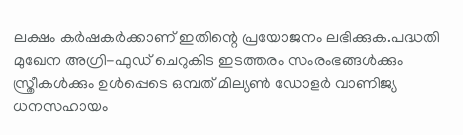ലക്ഷം കര്‍ഷകര്‍ക്കാണ് ഇതിന്റെ പ്രയോജനം ലഭിക്കുക.പദ്ധതി മുഖേന അഗ്രി-ഫുഡ് ചെറുകിട ഇടത്തരം സംരംഭങ്ങള്‍ക്കും സ്ത്രീകള്‍ക്കും ഉള്‍പ്പെടെ ഒമ്പത് മില്യണ്‍ ഡോളര്‍ വാണിജ്യ ധനസഹായം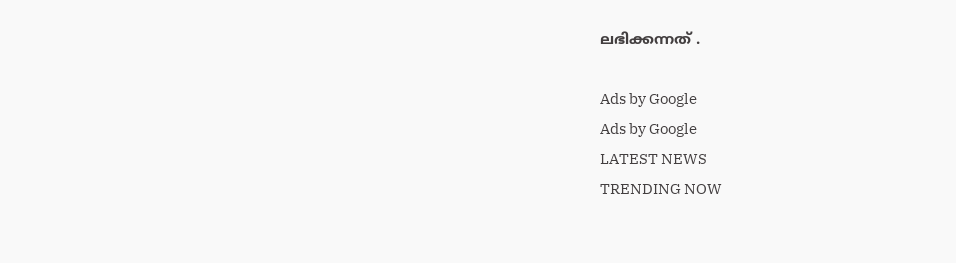ലഭിക്കന്നത് .

Ads by Google
Ads by Google
LATEST NEWS
TRENDING NOW